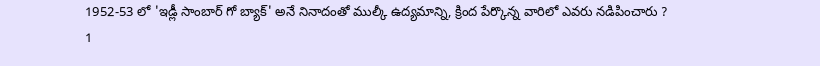1952-53 లో 'ఇడ్లీ సాంబార్ గో బ్యాక్' అనే నినాదంతో ముల్కీ ఉద్యమాన్ని, క్రింద పేర్కొన్న వారిలో ఎవరు నడిపించారు ?
1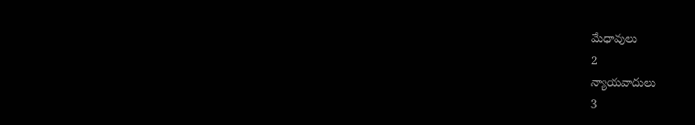మేధావులు
2
న్యాయవాదులు
3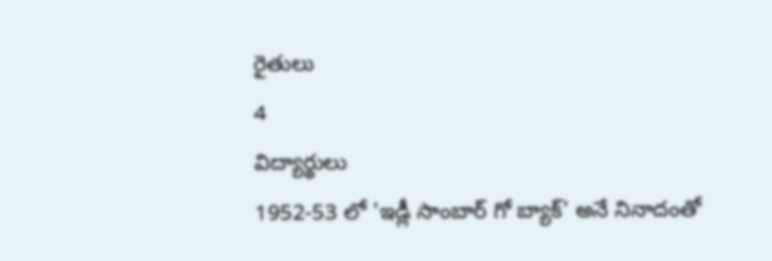రైతులు
4
విద్యార్థులు
1952-53 లో 'ఇడ్లీ సాంబార్ గో బ్యాక్' అనే నినాదంతో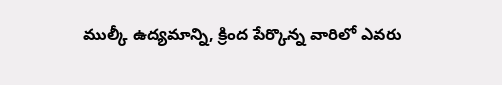ముల్కీ ఉద్యమాన్ని, క్రింద పేర్కొన్న వారిలో ఎవరు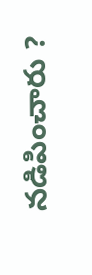నడిపించారు ?